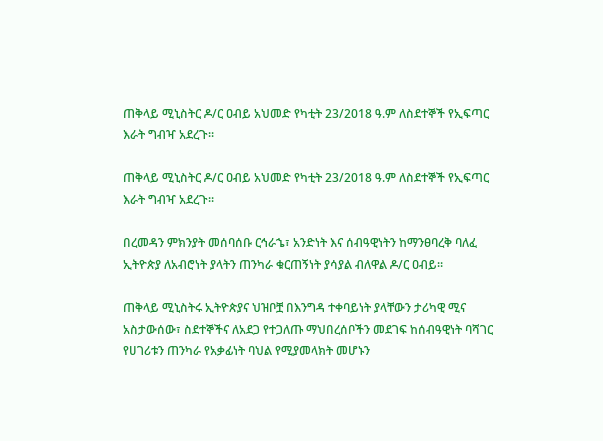ጠቅላይ ሚኒስትር ዶ/ር ዐብይ አህመድ የካቲት 23/2018 ዓ.ም ለስደተኞች የኢፍጣር እራት ግብዣ አደረጉ።

ጠቅላይ ሚኒስትር ዶ/ር ዐብይ አህመድ የካቲት 23/2018 ዓ.ም ለስደተኞች የኢፍጣር እራት ግብዣ አደረጉ።

በረመዳን ምክንያት መሰባሰቡ ርኅራኄ፣ አንድነት እና ሰብዓዊነትን ከማንፀባረቅ ባለፈ ኢትዮጵያ ለአብሮነት ያላትን ጠንካራ ቁርጠኝነት ያሳያል ብለዋል ዶ/ር ዐብይ።

ጠቅላይ ሚኒስትሩ ኢትዮጵያና ህዝቦቿ በእንግዳ ተቀባይነት ያላቸውን ታሪካዊ ሚና አስታውሰው፣ ስደተኞችና ለአደጋ የተጋለጡ ማህበረሰቦችን መደገፍ ከሰብዓዊነት ባሻገር የሀገሪቱን ጠንካራ የአቃፊነት ባህል የሚያመላክት መሆኑን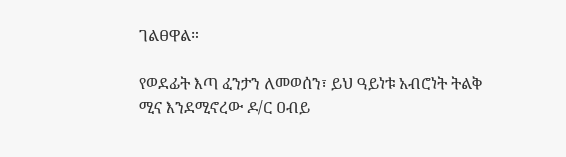ገልፀዋል።

የወደፊት እጣ ፈንታን ለመወሰን፣ ይህ ዓይነቱ አብሮነት ትልቅ ሚና እንደሚኖረው ዶ/ር ዐብይ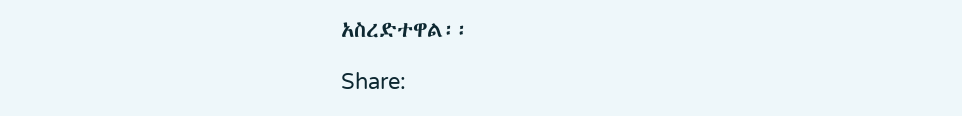አስረድተዋል፡፡

Share: